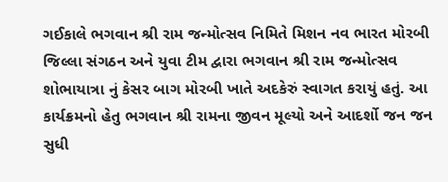ગઈકાલે ભગવાન શ્રી રામ જન્મોત્સવ નિમિતે મિશન નવ ભારત મોરબી જિલ્લા સંગઠન અને યુવા ટીમ દ્વારા ભગવાન શ્રી રામ જન્મોત્સવ શોભાયાત્રા નું કેસર બાગ મોરબી ખાતે અદકેરું સ્વાગત કરાયું હતું. આ કાર્યક્રમનો હેતુ ભગવાન શ્રી રામના જીવન મૂલ્યો અને આદર્શો જન જન સુધી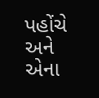પહોંચે અને એના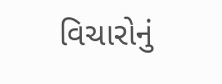વિચારોનું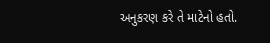અનુકરણ કરે તે માટેનો હતો.